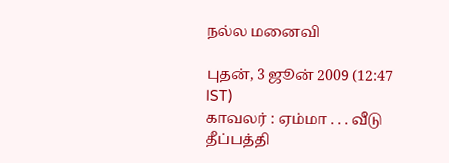ந‌ல்ல மனை‌வி

புதன், 3 ஜூன் 2009 (12:47 IST)
காவல‌ர் : ஏம்மா . . . வீடு தீப்பத்தி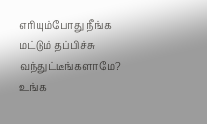எரியும்போது நீங்க மட்டும் தப்பிச்சு வந்துட்டீங்களாமே? உங்க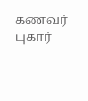கணவர் புகார்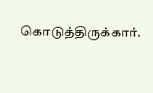கொடுத்திருக்கார்.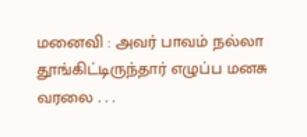மனைவி : அவர் பாவம் நல்லா தூங்கிட்டிருந்தார் எழுப்ப மனசு வரலை . . .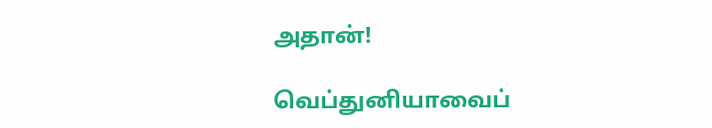அதான்!

வெப்துனியாவைப்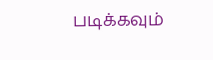படிக்கவும்